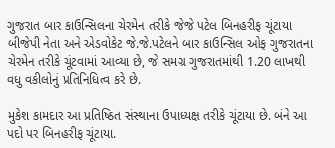ગુજરાત બાર કાઉન્સિલના ચેરમેન તરીકે જેજે પટેલ બિનહરીફ ચૂંટાયા
બીજેપી નેતા અને એડવોકેટ જે.જે.પટેલને બાર કાઉન્સિલ ઓફ ગુજરાતના ચેરમેન તરીકે ચૂંટવામાં આવ્યા છે, જે સમગ્ર ગુજરાતમાંથી 1.20 લાખથી વધુ વકીલોનું પ્રતિનિધિત્વ કરે છે.

મુકેશ કામદાર આ પ્રતિષ્ઠિત સંસ્થાના ઉપાધ્યક્ષ તરીકે ચૂંટાયા છે. બંને આ પદો પર બિનહરીફ ચૂંટાયા.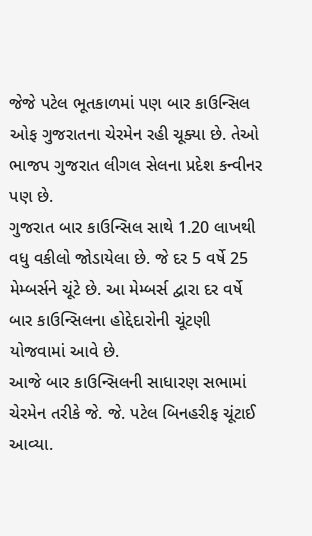જેજે પટેલ ભૂતકાળમાં પણ બાર કાઉન્સિલ ઓફ ગુજરાતના ચેરમેન રહી ચૂક્યા છે. તેઓ ભાજપ ગુજરાત લીગલ સેલના પ્રદેશ કન્વીનર પણ છે.
ગુજરાત બાર કાઉન્સિલ સાથે 1.20 લાખથી વધુ વકીલો જોડાયેલા છે. જે દર 5 વર્ષે 25 મેમ્બર્સને ચૂંટે છે. આ મેમ્બર્સ દ્વારા દર વર્ષે બાર કાઉન્સિલના હોદ્દેદારોની ચૂંટણી યોજવામાં આવે છે.
આજે બાર કાઉન્સિલની સાધારણ સભામાં ચેરમેન તરીકે જે. જે. પટેલ બિનહરીફ ચૂંટાઈ આવ્યા.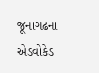જૂનાગઢના એડવોકેડ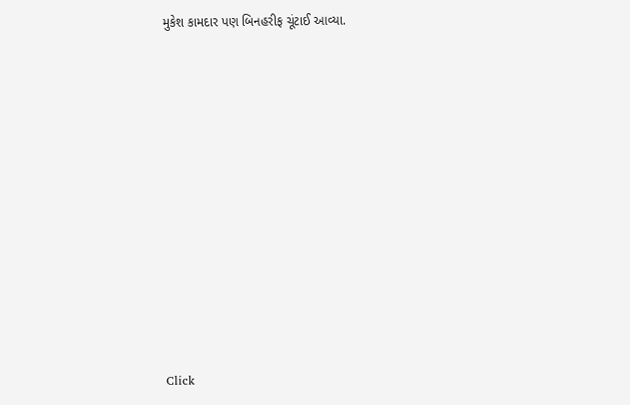મુકેશ કામદાર પણ બિનહરીફ ચૂંટાઈ આવ્યા.












Click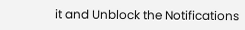it and Unblock the Notifications